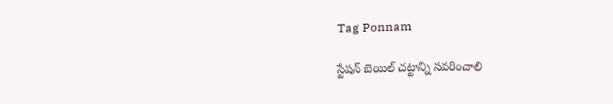Tag Ponnam

స్టేషన్ బెయిల్ చట్టాన్ని సవరించాలి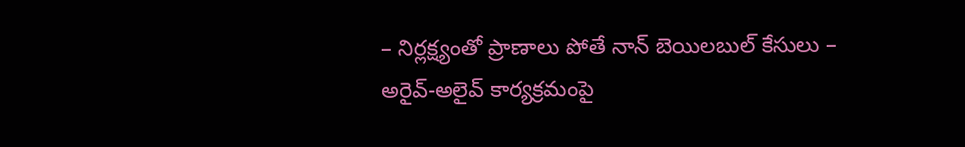– నిర్లక్ష్యంతో ప్రాణాలు పోతే నాన్ బెయిలబుల్ కేసులు – అరైవ్-అలైవ్ కార్యక్రమంపై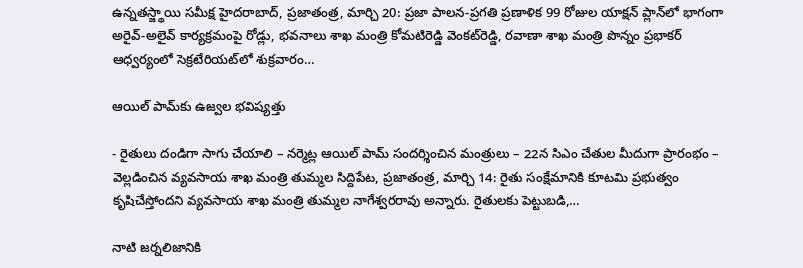ఉన్నతస్జ్థాయి సమీక్ష హైదరాబాద్, ప్రజాతంత్ర, మార్చి 20: ప్రజా పాలన-ప్రగతి ప్రణాళిక 99 రోజుల యాక్షన్ ప్లాన్‌లో భాగంగా అరైవ్-అలైవ్ కార్యక్రమంపై రోడ్లు, భవనాలు శాఖ మంత్రి కోమటిరెడ్డి వెంకట్‌రెడ్డి, రవాణా శాఖ మంత్రి పొన్నం ప్రభాకర్ ఆధ్వర్యంలో సెక్రటేరియట్‌లో శుక్రవారం…

ఆయిల్‌ ‌పామ్‌కు ఉజ్వల భ‌విష్య‌త్తు

- రైతులు దండిగా సాగు చేయాలి – నర్మెట్ల ఆయిల్‌ ‌పామ్‌ ‌సందర్శించిన మంత్రులు – 22న సిఎం చేతుల మీదుగా ప్రారంభం – వెల్లడించిన వ్య‌వ‌సాయ శాఖ‌ మంత్రి తుమ్మల సిద్దిపేట, ప్రజాతంత్ర, మార్చి 14: రైతు సంక్షేమానికి కూటమి ప్రభుత్వం కృషిచేస్తోందని వ్య‌వ‌సాయ శాఖ‌ మంత్రి తుమ్మల నాగేశ్వరరావు అన్నారు. రైతులకు పెట్టుబడి,…

నాటి జర్నలిజానికి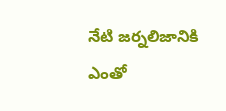నేటి జర్నలిజానికి ఎంతో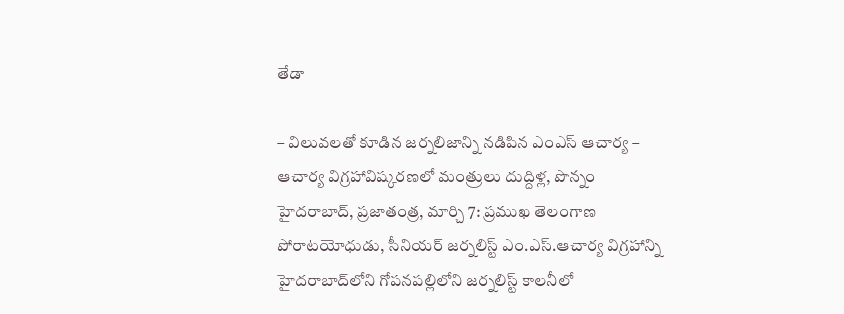తేడా

– విలువలతో కూడిన జర్నలిజాన్ని నడిపిన ఎంఎస్ ఆచార్య – ఆచార్య విగ్రహావిష్కరణలో మంత్రులు దుద్దిళ్ల, పొన్నం హైదరాబాద్, ప్రజాతంత్ర, మార్చి 7: ప్రముఖ తెలంగాణ పోరాటయోధుడు, సీనియర్ జర్నలిస్ట్ ఎం.ఎస్.ఆచార్య విగ్రహాన్ని హైదరాబాద్‌లోని గోపనపల్లిలోని జర్నలిస్ట్ కాలనీలో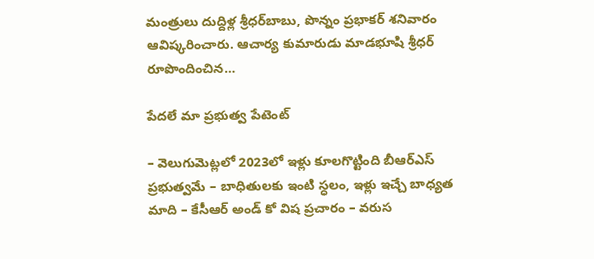మంత్రులు దుద్దిళ్ల శ్రీధర్‌బాబు, పొన్నం ప్రభాకర్ శనివారం ఆవిష్కరించారు. ఆచార్య కుమారుడు మాడభూషి శ్రీధర్ రూపొందించిన…

పేద‌లే మా ప్ర‌భుత్వ పేటెంట్‌

– వెలుగుమెట్ల‌లో 2023లో ఇళ్లు కూల‌గొట్టింది బీఆర్ఎస్‌ ప్ర‌భుత్వ‌మే – బాధితుల‌కు ఇంటి స్ధ‌లం, ఇళ్లు ఇచ్చే బాధ్య‌త మాది – కేసీఆర్ అండ్‌ కో విష ప్ర‌చారం – వ‌రుస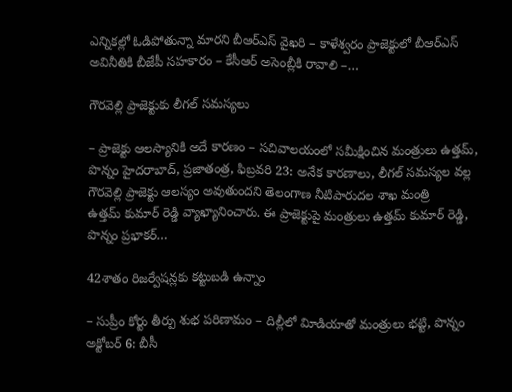ఎన్నిక‌ల్లో ఓడిపోతున్నా మారని బీఆర్ఎస్ వైఖ‌రి – కాళేశ్వ‌రం ప్రాజెక్టులో బీఆర్ఎస్ అవినీతికి బీజేపీ స‌హ‌కారం – కేసీఆర్‌ అసెంబ్లీకి రావాలి –…

గౌరవెల్లి ప్రాజెక్టుకు లీగల్‌ ‌సమస్యలు

– ప్రాజెక్టు ఆలస్యానికి అదే కారణం – సచివాలయంలో సమీక్షించిన మంత్రులు ఉత్తమ్‌, పొన్నం హైదరాబాద్‌, ప్రజాతంత్ర, ఫిబ్ర‌వ‌రి 23: అనేక కారణాలు, లీగల్‌ ‌సమస్యల వల్ల గౌరవెల్లి ప్రాజెక్టు ఆలస్యం అవుతుందని తెలంగాణ నీటిపారుదల శాఖ మంత్రి ఉత్తమ్‌ ‌కుమార్‌ ‌రెడ్డి వ్యాఖ్యానించారు. ఈ ప్రాజెక్టుపై మంత్రులు ఉత్తమ్‌ ‌కుమార్‌ ‌రెడ్డి, పొన్నం ప్రభాకర్‌…

42శాతం రిజర్వేషన్లకు కట్టుబడి ఉన్నాం

– సుప్రీం కోర్టు తీర్పు శుభ పరిణామం – దిల్లీలో విూడియాతో మంత్రులు భట్టి, పొన్నం అక్టోబర్‌ 6: బీసీ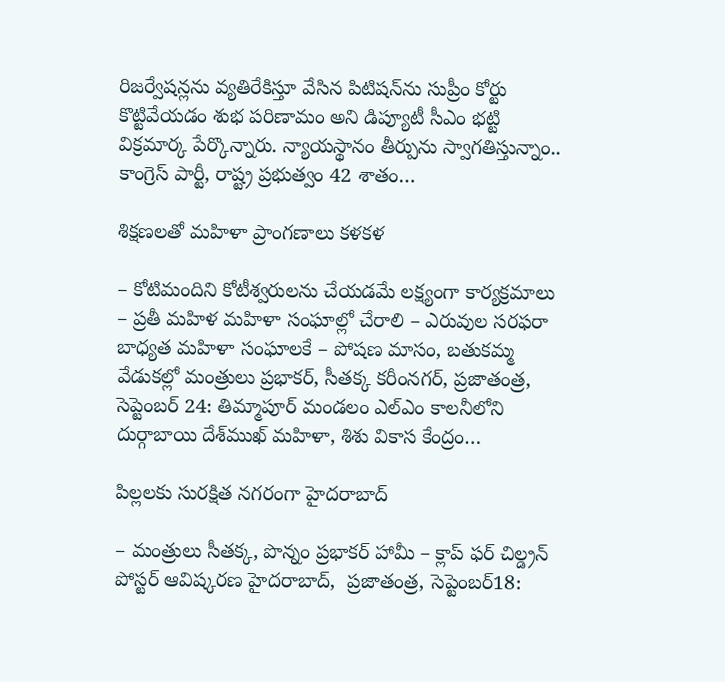రిజర్వేషన్లను వ్యతిరేకిస్తూ వేసిన పిటిషన్‌ను సుప్రీం కోర్టు కొట్టివేయడం శుభ పరిణామం అని డిప్యూటీ సీఎం భట్టి విక్రమార్క పేర్కొన్నారు. న్యాయస్థానం తీర్పును స్వాగతిస్తున్నాం.. కాంగ్రెస్‌ పార్టీ, రాష్ట్ర ప్రభుత్వం 42 శాతం…

శిక్షణలతో మహిళా ప్రాంగణాలు కళకళ

– కోటిమందిని కోటీశ్వరులను చేయడమే లక్ష్యంగా కార్యక్రమాలు – ప్రతీ మహిళ మహిళా సంఘాల్లో చేరాలి – ఎరువుల సరఫరా బాధ్యత మహిళా సంఘాలకే – పోషణ మాసం, బతుకమ్మ వేడుకల్లో మంత్రులు ప్రభాకర్‌, సీతక్క కరీంనగర్‌, ప్రజాతంత్ర, సెప్టెంబర్‌ 24: తిమ్మాపూర్‌ మండలం ఎల్‌ఎం కాలనీలోని దుర్గాబాయి దేశ్‌ముఖ్‌ మహిళా, శిశు వికాస కేంద్రం…

పిల్ల‌ల‌కు సుర‌క్షిత న‌గ‌రంగా హైద‌రాబాద్‌

– మంత్రులు సీత‌క్క‌, పొన్నం ప్ర‌భాక‌ర్ హామీ – క్లాప్ ఫర్ చిల్డ్రన్ పోస్టర్ ఆవిష్క‌ర‌ణ‌ హైదరాబాద్,  ప్ర‌జాతంత్ర‌, సెప్టెంబర్18: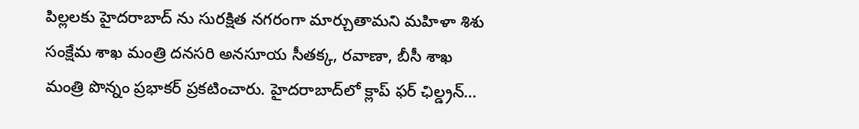పిల్లలకు హైదరాబాద్ ను సురక్షిత నగరంగా మార్చుతామని మహిళా శిశు సంక్షేమ శాఖ మంత్రి దనసరి అనసూయ సీతక్క, రవాణా, బీసీ శాఖ మంత్రి పొన్నం ప్రభాకర్ ప్రకటించారు. హైదరాబాద్‌లో క్లాప్ ఫ‌ర్ ఛిల్డ్ర‌న్…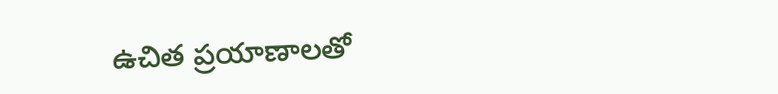ఉచిత ప్రయాణాలతో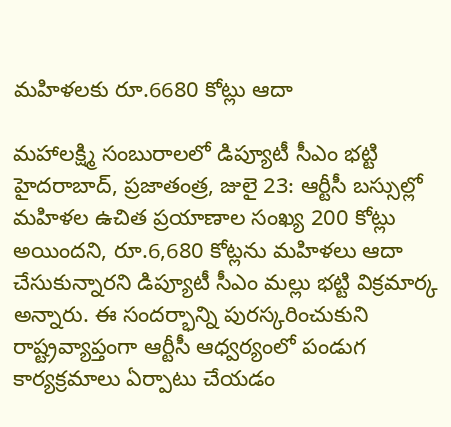మహిళలకు రూ.6680 కోట్లు ఆదా

మహాలక్ష్మి సంబురాలలో డిప్యూటీ సీఎం భట్టి హైదరాబాద్‌, ప్రజాతంత్ర, జులై 23: ఆర్టీసీ బస్సుల్లో మహిళల ఉచిత ప్రయాణాల సంఖ్య 200 కోట్లు అయిందని, రూ.6,680 కోట్లను మహిళలు ఆదా చేసుకున్నారని డిప్యూటీ సీఎం మల్లు భట్టి విక్రమార్క అన్నారు. ఈ సందర్భాన్ని పురస్కరించుకుని రాష్ట్రవ్యాప్తంగా ఆర్టీసీ ఆధ్వర్యంలో పండుగ కార్యక్రమాలు ఏర్పాటు చేయడం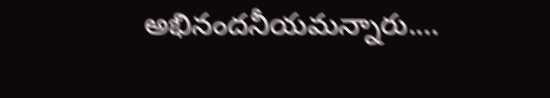అభినందనీయమన్నారు.…